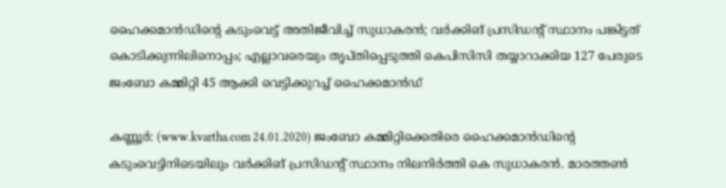ഹൈക്കമാന്‍ഡിന്റെ കടുംവെട്ട് അതിജീവിച്ച് സുധാകരന്‍; വര്‍ക്കിങ് പ്രസിഡന്റ് സ്ഥാനം പങ്കിട്ടത് കൊടിക്കുന്നിലിനൊപ്പം; എല്ലാവരെയും തൃപ്തിപ്പെടുത്തി കെപിസിസി തയ്യാറാക്കിയ 127 പേരുടെ ജംബോ കമ്മിറ്റി 45 ആക്കി വെട്ടിക്കുറച്ച് ഹൈക്കമാന്‍ഡ്

കണ്ണൂര്‍: (www.kvartha.com 24.01.2020) ജംബോ കമ്മിറ്റിക്കെതിരെ ഹൈക്കമാന്‍ഡിന്റെ കടുംവെട്ടിനിടെയിലും വര്‍ക്കിങ് പ്രസിഡന്റ് സ്ഥാനം നിലനിര്‍ത്തി കെ സുധാകരന്‍. മാരത്തണ്‍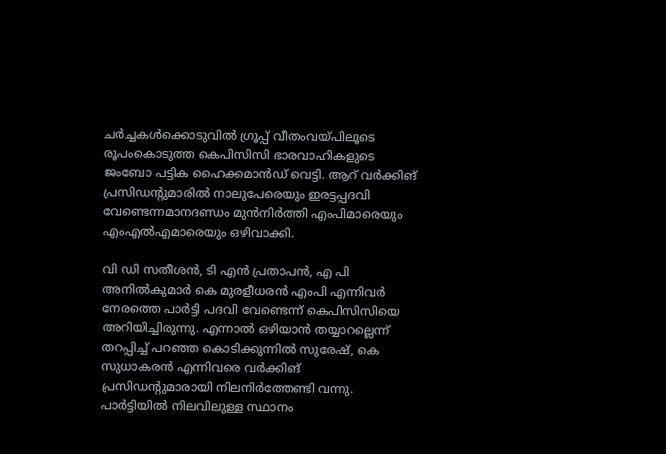ചര്‍ച്ചകള്‍ക്കൊടുവില്‍ ഗ്രൂപ്പ് വീതംവയ്പിലൂടെ രൂപംകൊടുത്ത കെപിസിസി ഭാരവാഹികളുടെ ജംബോ പട്ടിക ഹൈക്കമാന്‍ഡ് വെട്ടി. ആറ് വര്‍ക്കിങ് പ്രസിഡന്റുമാരില്‍ നാലുപേരെയും ഇരട്ടപ്പദവി വേണ്ടെന്നമാനദണ്ഡം മുന്‍നിര്‍ത്തി എംപിമാരെയും എംഎല്‍എമാരെയും ഒഴിവാക്കി.

വി ഡി സതീശന്‍, ടി എന്‍ പ്രതാപന്‍, എ പി അനില്‍കുമാര്‍ കെ മുരളീധരന്‍ എംപി എന്നിവര്‍ നേരത്തെ പാര്‍ട്ടി പദവി വേണ്ടെന്ന് കെപിസിസിയെ അറിയിച്ചിരുന്നു. എന്നാല്‍ ഒഴിയാന്‍ തയ്യാറല്ലെന്ന് തറപ്പിച്ച് പറഞ്ഞ കൊടിക്കുന്നില്‍ സുരേഷ്, കെ സുധാകരന്‍ എന്നിവരെ വര്‍ക്കിങ് പ്രസിഡന്റുമാരായി നിലനിര്‍ത്തേണ്ടി വന്നു. പാര്‍ട്ടിയില്‍ നിലവിലുള്ള സ്ഥാനം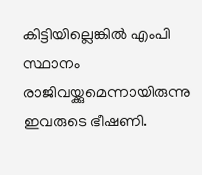കിട്ടിയില്ലെങ്കില്‍ എംപി സ്ഥാനം രാജിവയ്ക്കുമെന്നായിരുന്നു ഇവരുടെ ഭീഷണി.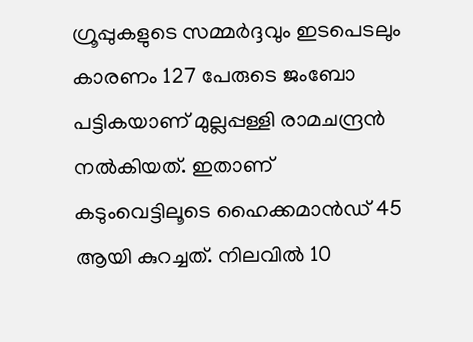ഗ്രൂപ്പുകളുടെ സമ്മര്‍ദ്ദവും ഇടപെടലും കാരണം 127 പേരുടെ ജംബോ പട്ടികയാണ് മുല്ലപ്പള്ളി രാമചന്ദ്രന്‍ നല്‍കിയത്. ഇതാണ് കടുംവെട്ടിലൂടെ ഹൈക്കമാന്‍ഡ് 45 ആയി കുറച്ചത്. നിലവില്‍ 10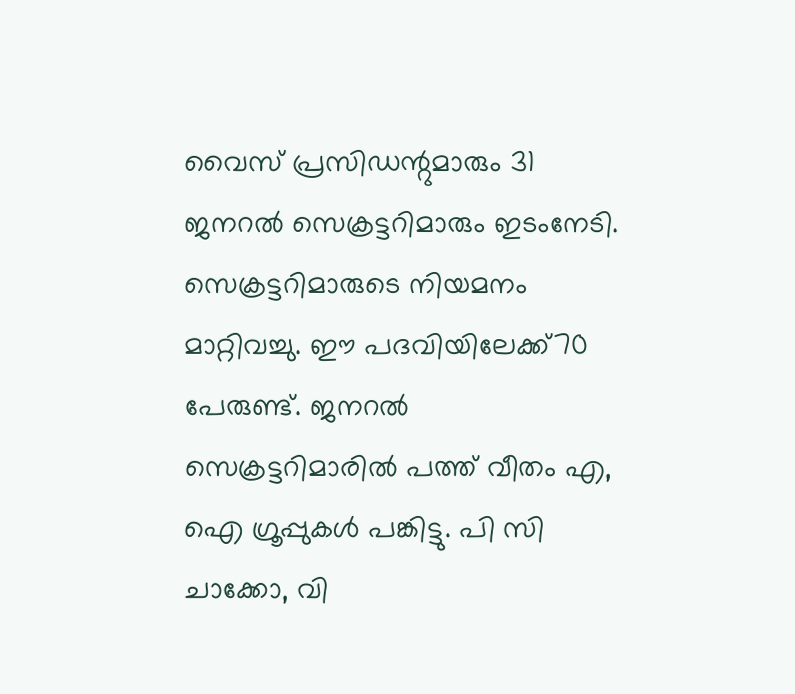വൈസ് പ്രസിഡന്റുമാരും 31 ജനറല്‍ സെക്രട്ടറിമാരും ഇടംനേടി. സെക്രട്ടറിമാരുടെ നിയമനം മാറ്റിവച്ചു. ഈ പദവിയിലേക്ക്70 പേരുണ്ട്. ജനറല്‍ സെക്രട്ടറിമാരില്‍ പത്ത് വീതം എ, ഐ ഗ്രൂപ്പുകള്‍ പങ്കിട്ടു. പി സി ചാക്കോ, വി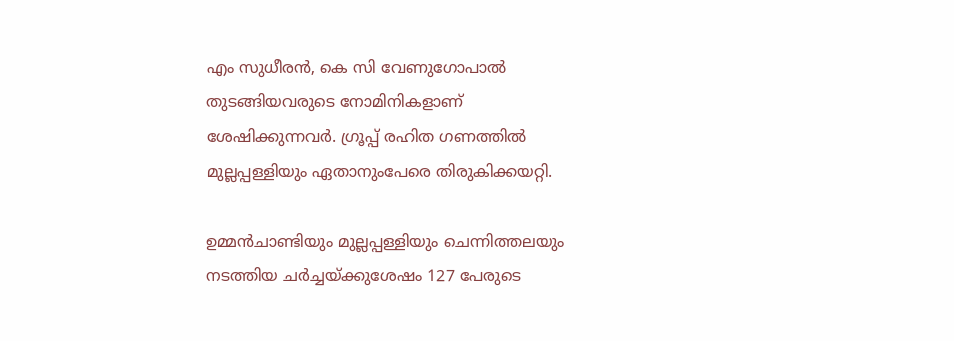എം സുധീരന്‍, കെ സി വേണുഗോപാല്‍ തുടങ്ങിയവരുടെ നോമിനികളാണ് ശേഷിക്കുന്നവര്‍. ഗ്രൂപ്പ് രഹിത ഗണത്തില്‍ മുല്ലപ്പള്ളിയും ഏതാനുംപേരെ തിരുകിക്കയറ്റി.

ഉമ്മന്‍ചാണ്ടിയും മുല്ലപ്പള്ളിയും ചെന്നിത്തലയും നടത്തിയ ചര്‍ച്ചയ്ക്കുശേഷം 127 പേരുടെ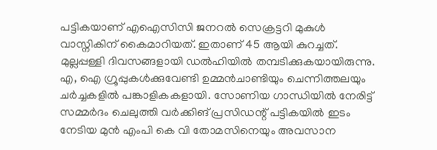പട്ടികയാണ് എഐസിസി ജനറല്‍ സെക്രട്ടറി മുകുള്‍ വാസ്നികിന് കൈമാറിയത്. ഇതാണ് 45 ആയി കുറച്ചത്. മുല്ലപ്പള്ളി ദിവസങ്ങളായി ഡല്‍ഹിയില്‍ തമ്പടിക്കുകയായിരുന്നു. എ, ഐ ഗ്രൂപ്പുകള്‍ക്കുവേണ്ടി ഉമ്മന്‍ചാണ്ടിയും ചെന്നിത്തലയും ചര്‍ച്ചകളില്‍ പങ്കാളികകളായി. സോണിയ ഗാന്ധിയില്‍ നേരിട്ട് സമ്മര്‍ദം ചെലുത്തി വര്‍ക്കിങ് പ്രസിഡന്റ് പട്ടികയില്‍ ഇടം നേടിയ മുന്‍ എംപി കെ വി തോമസിനെയും അവസാന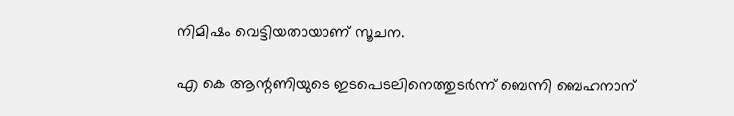നിമിഷം വെട്ടിയതായാണ് സൂചന.

എ കെ ആന്റണിയുടെ ഇടപെടലിനെത്തുടര്‍ന്ന് ബെന്നി ബെഹനാന്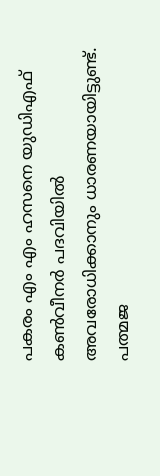പകരം എം എം ഹസനെ യുഡിഎഫ് കണ്‍വീനര്‍ പദവിയില്‍ അവരോധിക്കാനും ധാരണയായിട്ടുണ്ട്. പത്മജ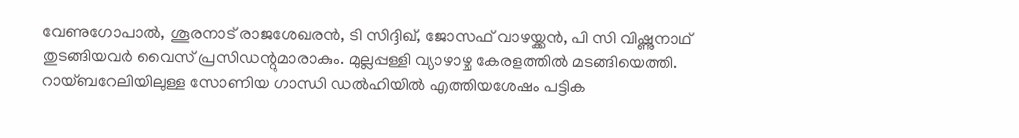വേണുഗോപാല്‍, ശൂരനാട് രാജശേഖരന്‍, ടി സിദ്ദിഖ്, ജോസഫ് വാഴയ്ക്കന്‍, പി സി വിഷ്ണുനാഥ് തുടങ്ങിയവര്‍ വൈസ് പ്രസിഡന്റുമാരാകും. മുല്ലപ്പള്ളി വ്യാഴാഴ്ച കേരളത്തില്‍ മടങ്ങിയെത്തി. റായ്ബറേലിയിലുള്ള സോണിയ ഗാന്ധി ഡല്‍ഹിയില്‍ എത്തിയശേഷം പട്ടിക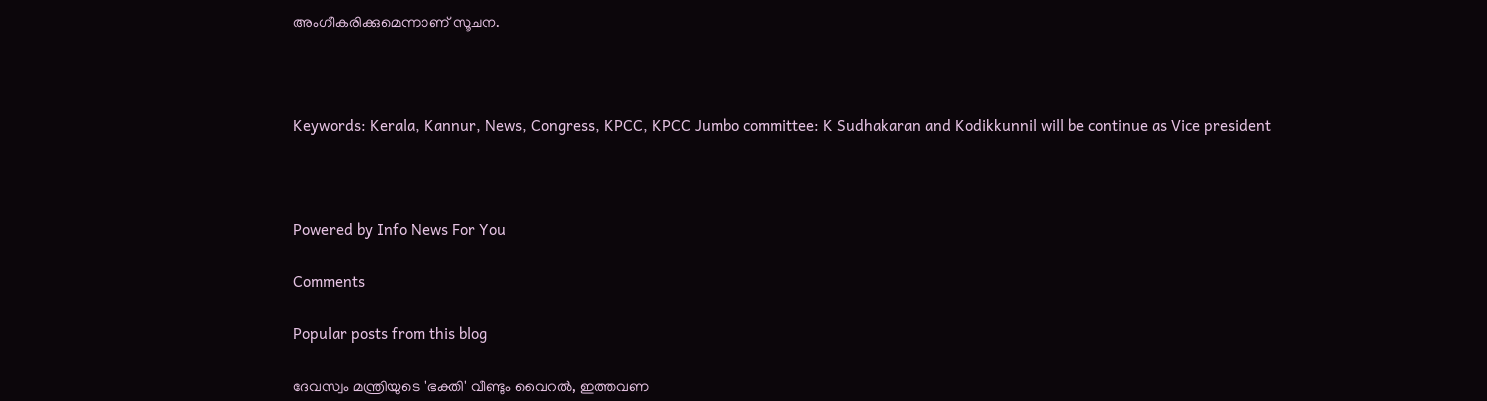അംഗീകരിക്കുമെന്നാണ് സൂചന.



Keywords: Kerala, Kannur, News, Congress, KPCC, KPCC Jumbo committee: K Sudhakaran and Kodikkunnil will be continue as Vice president



Powered by Info News For You

Comments

Popular posts from this blog

ദേവസ്വം മന്ത്രിയുടെ 'ഭക്തി' വീണ്ടും വൈറല്‍, ഇത്തവണ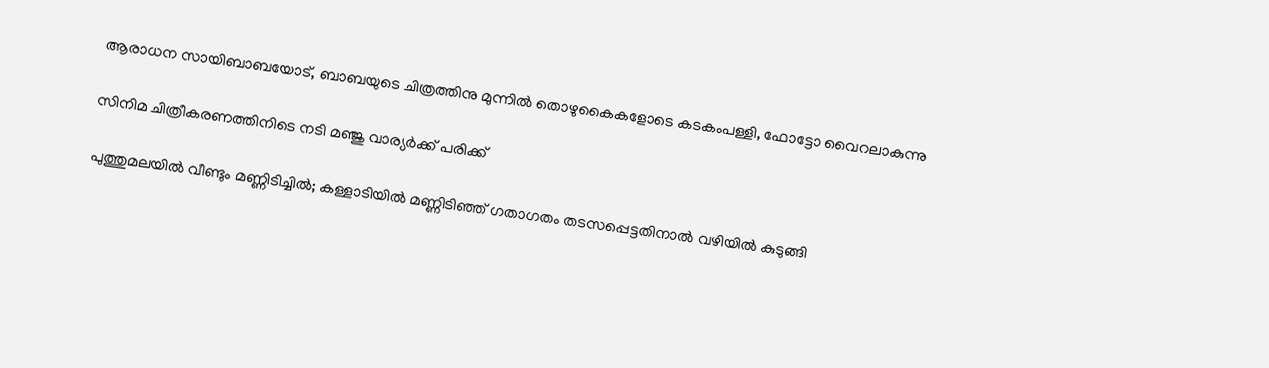ആരാധന സായിബാബയോട്, ബാബയുടെ ചിത്രത്തിനു മുന്നില്‍ തൊഴുകൈകളോടെ കടകംപള്ളി, ഫോട്ടോ വൈറലാകുന്നു

സിനിമ ചിത്രീകരണത്തിനിടെ നടി മഞ്ജു വാര്യര്‍ക്ക് പരിക്ക്

പുത്തുമലയില്‍ വീണ്ടും മണ്ണിടിച്ചില്‍; കള്ളാടിയില്‍ മണ്ണിടിഞ്ഞ് ഗതാഗതം തടസപ്പെട്ടതിനാല്‍ വഴിയില്‍ കുടുങ്ങി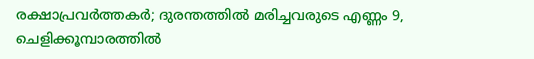രക്ഷാപ്രവര്‍ത്തകര്‍; ദുരന്തത്തില്‍ മരിച്ചവരുടെ എണ്ണം 9, ചെളിക്കൂമ്പാരത്തില്‍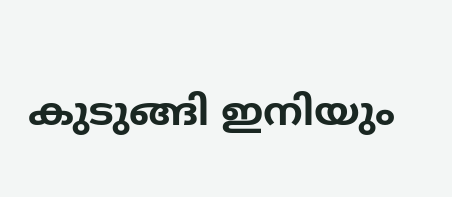കുടുങ്ങി ഇനിയും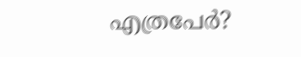എത്രപേര്‍?